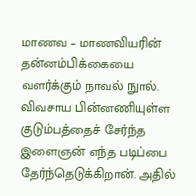மாணவ – மாணவியரின் தன்னம்பிக்கையை வளர்க்கும் நாவல் நுால். விவசாய பின்னணியுள்ள குடும்பத்தைச் சேர்ந்த இளைஞன் எந்த படிப்பை தேர்ந்தெடுக்கிறான். அதில்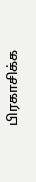பிரகாசிக்க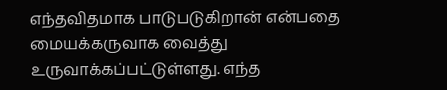எந்தவிதமாக பாடுபடுகிறான் என்பதை மையக்கருவாக வைத்து உருவாக்கப்பட்டுள்ளது. எந்த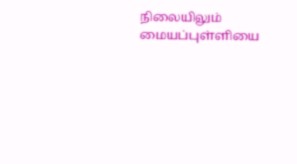நிலையிலும் மையப்புள்ளியை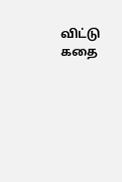விட்டு கதை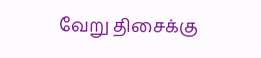வேறு திசைக்கு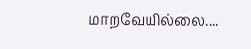மாறவேயில்லை....